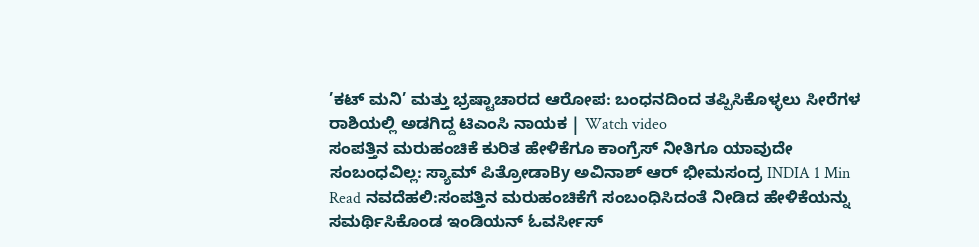’ಕಟ್ ಮನಿ’ ಮತ್ತು ಭ್ರಷ್ಟಾಚಾರದ ಆರೋಪ: ಬಂಧನದಿಂದ ತಪ್ಪಿಸಿಕೊಳ್ಳಲು ಸೀರೆಗಳ ರಾಶಿಯಲ್ಲಿ ಅಡಗಿದ್ದ ಟಿಎಂಸಿ ನಾಯಕ | Watch video
ಸಂಪತ್ತಿನ ಮರುಹಂಚಿಕೆ ಕುರಿತ ಹೇಳಿಕೆಗೂ ಕಾಂಗ್ರೆಸ್ ನೀತಿಗೂ ಯಾವುದೇ ಸಂಬಂಧವಿಲ್ಲ: ಸ್ಯಾಮ್ ಪಿತ್ರೋಡಾBy ಅವಿನಾಶ್ ಆರ್ ಭೀಮಸಂದ್ರ INDIA 1 Min Read ನವದೆಹಲಿ:ಸಂಪತ್ತಿನ ಮರುಹಂಚಿಕೆಗೆ ಸಂಬಂಧಿಸಿದಂತೆ ನೀಡಿದ ಹೇಳಿಕೆಯನ್ನು ಸಮರ್ಥಿಸಿಕೊಂಡ ಇಂಡಿಯನ್ ಓವರ್ಸೀಸ್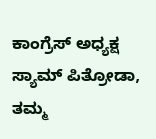ಕಾಂಗ್ರೆಸ್ ಅಧ್ಯಕ್ಷ ಸ್ಯಾಮ್ ಪಿತ್ರೋಡಾ, ತಮ್ಮ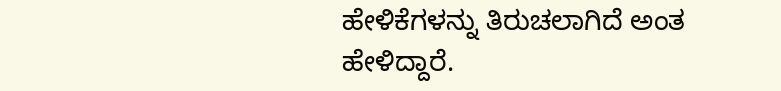ಹೇಳಿಕೆಗಳನ್ನು ತಿರುಚಲಾಗಿದೆ ಅಂತ ಹೇಳಿದ್ದಾರೆ.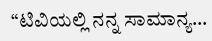“ಟಿವಿಯಲ್ಲಿ ನನ್ನ ಸಾಮಾನ್ಯ…